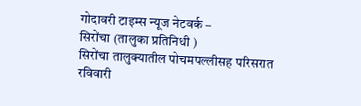गोदावरी टाइम्स न्यूज नेटवर्क –
सिरोंचा (तालुका प्रतिनिधी )
सिरोंचा तालुक्यातील पोचमपल्लीसह परिसरात रविवारी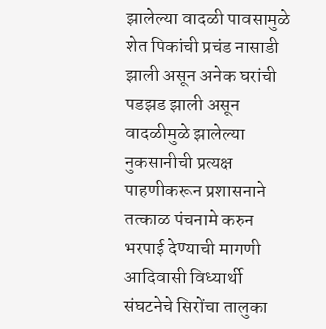झालेल्या वादळी पावसामुळे शेत पिकांची प्रचंड नासाडी झाली असून अनेक घरांची पडझड झाली असून वादळीमुळे झालेल्या नुकसानीची प्रत्यक्ष पाहणीकरून प्रशासनाने तत्काळ पंचनामे करुन भरपाई देण्याची मागणी आदिवासी विध्यार्थी संघटनेचे सिरोंचा तालुका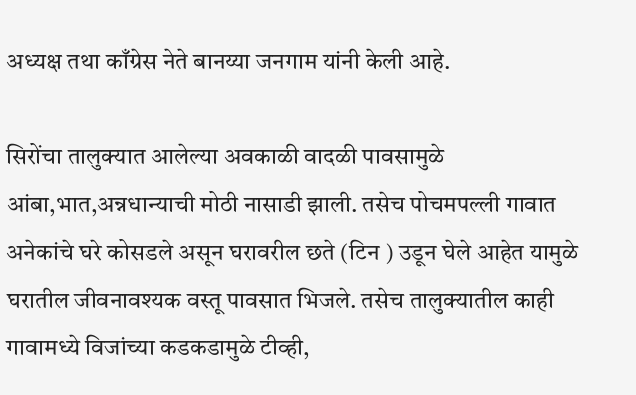अध्यक्ष तथा काँग्रेस नेते बानय्या जनगाम यांनी केली आहे.

सिरोंचा तालुक्यात आलेल्या अवकाळी वादळी पावसामुळे आंबा,भात,अन्नधान्याची मोठी नासाडी झाली. तसेच पोचमपल्ली गावात अनेकांचे घरे कोसडले असून घरावरील छते (टिन ) उडून घेले आहेत यामुळे घरातील जीवनावश्यक वस्तू पावसात भिजले. तसेच तालुक्यातील काही गावामध्ये विजांच्या कडकडामुळे टीव्ही,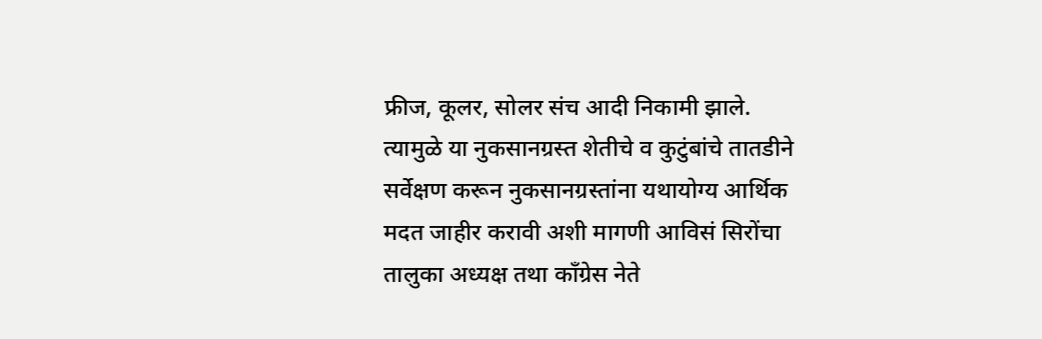फ्रीज, कूलर, सोलर संच आदी निकामी झाले. त्यामुळे या नुकसानग्रस्त शेतीचे व कुटुंबांचे तातडीने सर्वेक्षण करून नुकसानग्रस्तांना यथायोग्य आर्थिक मदत जाहीर करावी अशी मागणी आविसं सिरोंचा तालुका अध्यक्ष तथा काँग्रेस नेते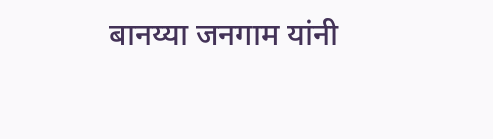बानय्या जनगाम यांनी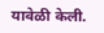यावेळी केली.